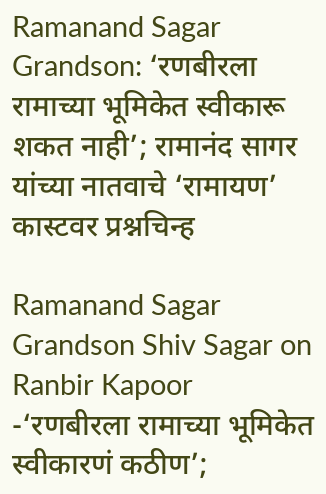Ramanand Sagar Grandson: ‘रणबीरला रामाच्या भूमिकेत स्वीकारू शकत नाही’; रामानंद सागर यांच्या नातवाचे ‘रामायण’ कास्टवर प्रश्नचिन्ह

Ramanand Sagar Grandson Shiv Sagar on Ranbir Kapoor -‘रणबीरला रामाच्या भूमिकेत स्वीकारणं कठीण’;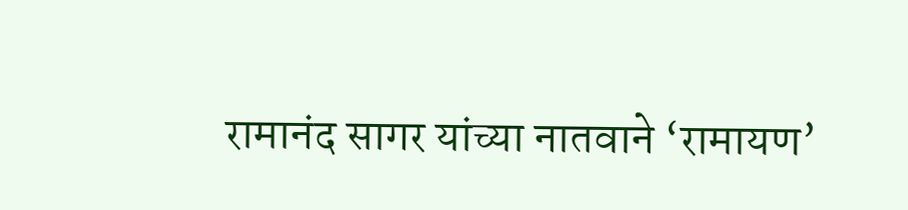रामानंद सागर यांच्या नातवाने ‘रामायण’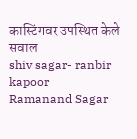कास्टिंगवर उपस्थित केले सवाल
shiv sagar- ranbir kapoor
Ramanand Sagar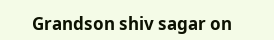Grandson shiv sagar on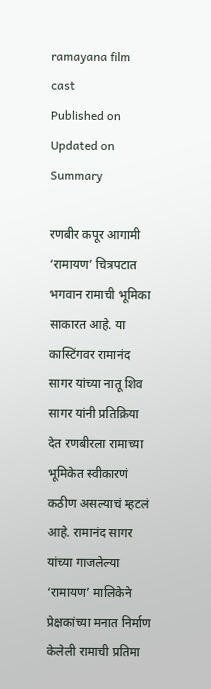ramayana film cast
Published on
Updated on
Summary

रणबीर कपूर आगामी ‘रामायण’ चित्रपटात भगवान रामाची भूमिका साकारत आहे. या कास्टिंगवर रामानंद सागर यांच्या नातू शिव सागर यांनी प्रतिक्रिया देत रणबीरला रामाच्या भूमिकेत स्वीकारणं कठीण असल्याचं म्हटलं आहे. रामानंद सागर यांच्या गाजलेल्या ‘रामायण’ मालिकेने प्रेक्षकांच्या मनात निर्माण केलेली रामाची प्रतिमा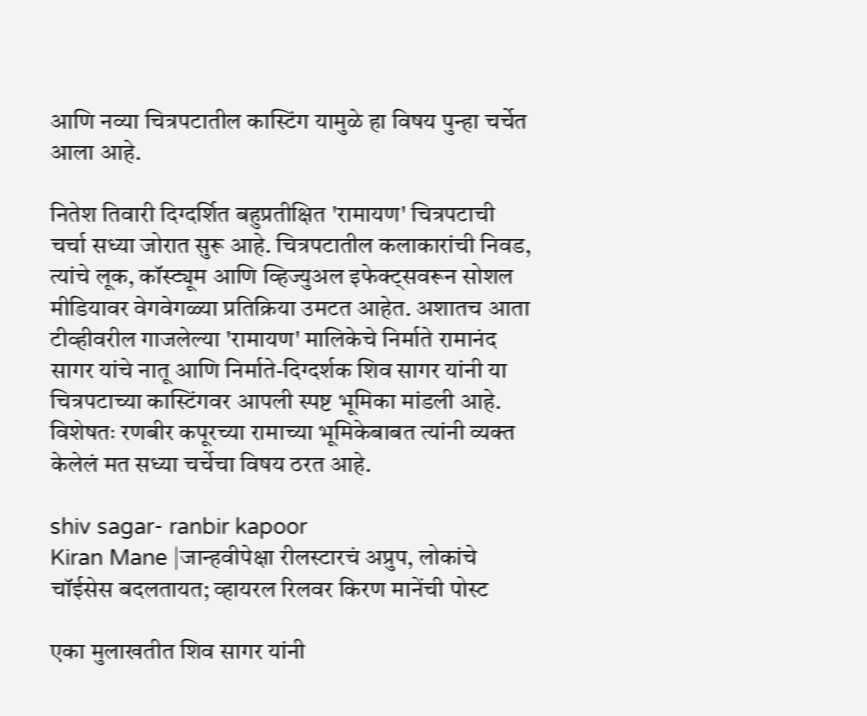आणि नव्या चित्रपटातील कास्टिंग यामुळे हा विषय पुन्हा चर्चेत आला आहे.

नितेश तिवारी दिग्दर्शित बहुप्रतीक्षित 'रामायण' चित्रपटाची चर्चा सध्या जोरात सुरू आहे. चित्रपटातील कलाकारांची निवड, त्यांचे लूक, कॉस्ट्यूम आणि व्हिज्युअल इफेक्ट्सवरून सोशल मीडियावर वेगवेगळ्या प्रतिक्रिया उमटत आहेत. अशातच आता टीव्हीवरील गाजलेल्या 'रामायण' मालिकेचे निर्माते रामानंद सागर यांचे नातू आणि निर्माते-दिग्दर्शक शिव सागर यांनी या चित्रपटाच्या कास्टिंगवर आपली स्पष्ट भूमिका मांडली आहे. विशेषतः रणबीर कपूरच्या रामाच्या भूमिकेबाबत त्यांनी व्यक्त केलेलं मत सध्या चर्चेचा विषय ठरत आहे.

shiv sagar- ranbir kapoor
Kiran Mane |जान्हवीपेक्षा रीलस्टारचं अप्रुप, लोकांचे चॉईसेस बदलतायत; व्हायरल रिलवर किरण मानेंची पोस्ट

एका मुलाखतीत शिव सागर यांनी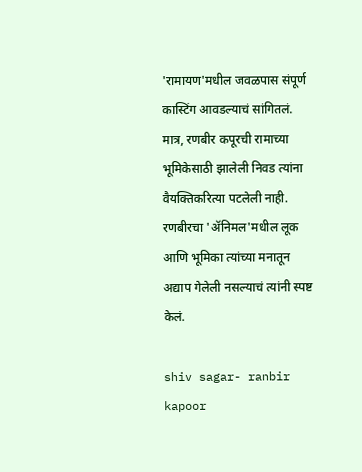'रामायण'मधील जवळपास संपूर्ण कास्टिंग आवडल्याचं सांगितलं. मात्र, रणबीर कपूरची रामाच्या भूमिकेसाठी झालेली निवड त्यांना वैयक्तिकरित्या पटलेली नाही. रणबीरचा 'ॲनिमल'मधील लूक आणि भूमिका त्यांच्या मनातून अद्याप गेलेली नसल्याचं त्यांनी स्पष्ट केलं.

shiv sagar- ranbir kapoor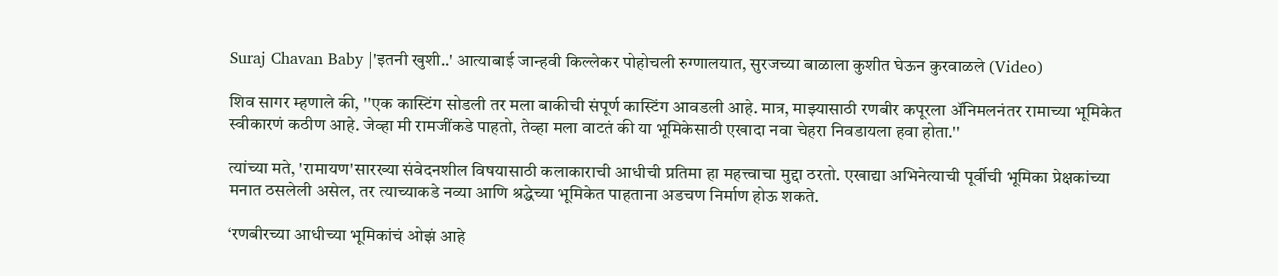Suraj Chavan Baby |'इतनी खुशी..' आत्याबाई जान्हवी किल्लेकर पोहोचली रुग्णालयात, सुरजच्या बाळाला कुशीत घेऊन कुरवाळले (Video)

शिव सागर म्हणाले की, ''एक कास्टिंग सोडली तर मला बाकीची संपूर्ण कास्टिंग आवडली आहे. मात्र, माझ्यासाठी रणबीर कपूरला ॲनिमलनंतर रामाच्या भूमिकेत स्वीकारणं कठीण आहे. जेव्हा मी रामजींकडे पाहतो, तेव्हा मला वाटतं की या भूमिकेसाठी एखादा नवा चेहरा निवडायला हवा होता.''

त्यांच्या मते, 'रामायण'सारख्या संवेदनशील विषयासाठी कलाकाराची आधीची प्रतिमा हा महत्त्वाचा मुद्दा ठरतो. एखाद्या अभिनेत्याची पूर्वीची भूमिका प्रेक्षकांच्या मनात ठसलेली असेल, तर त्याच्याकडे नव्या आणि श्रद्धेच्या भूमिकेत पाहताना अडचण निर्माण होऊ शकते.

‘रणबीरच्या आधीच्या भूमिकांचं ओझं आहे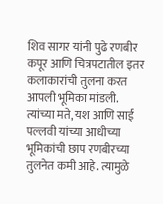शिव सागर यांनी पुढे रणबीर कपूर आणि चित्रपटातील इतर कलाकारांची तुलना करत आपली भूमिका मांडली. त्यांच्या मते, यश आणि साई पल्लवी यांच्या आधीच्या भूमिकांची छाप रणबीरच्या तुलनेत कमी आहे. त्यामुळे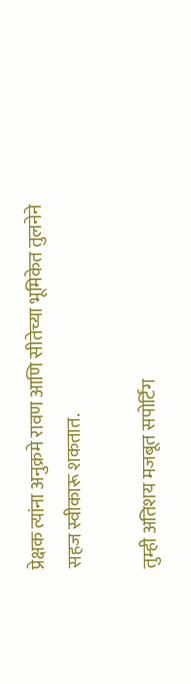प्रेक्षक त्यांना अनुक्रमे रावण आणि सीतेच्या भूमिकेत तुलनेने सहज स्वीकारू शकतात.

तुम्ही अतिशय मजबूत सपोर्टिंग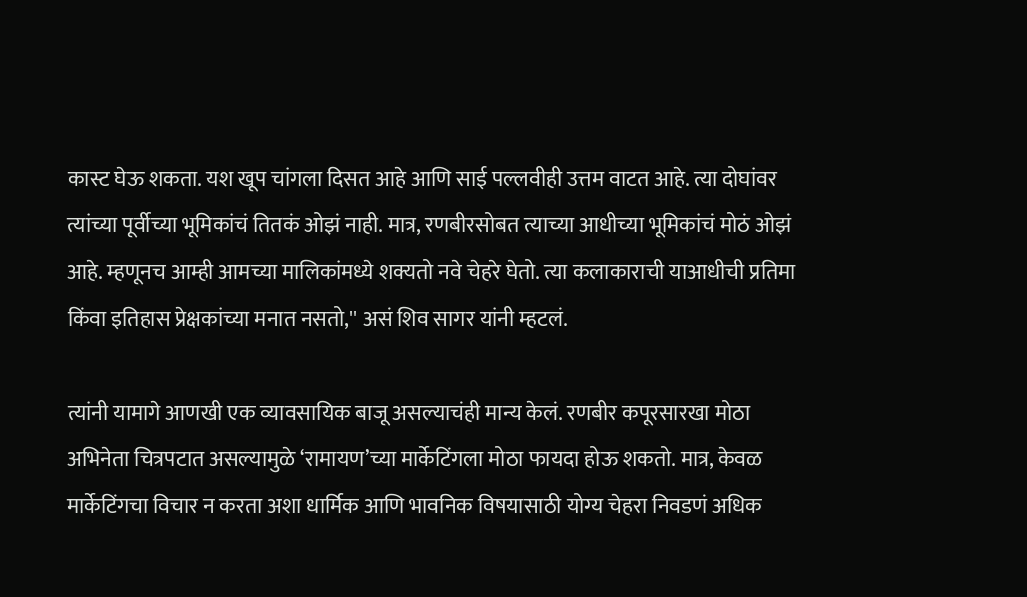कास्ट घेऊ शकता. यश खूप चांगला दिसत आहे आणि साई पल्लवीही उत्तम वाटत आहे. त्या दोघांवर त्यांच्या पूर्वीच्या भूमिकांचं तितकं ओझं नाही. मात्र, रणबीरसोबत त्याच्या आधीच्या भूमिकांचं मोठं ओझं आहे. म्हणूनच आम्ही आमच्या मालिकांमध्ये शक्यतो नवे चेहरे घेतो. त्या कलाकाराची याआधीची प्रतिमा किंवा इतिहास प्रेक्षकांच्या मनात नसतो,'' असं शिव सागर यांनी म्हटलं.

त्यांनी यामागे आणखी एक व्यावसायिक बाजू असल्याचंही मान्य केलं. रणबीर कपूरसारखा मोठा अभिनेता चित्रपटात असल्यामुळे ‘रामायण’च्या मार्केटिंगला मोठा फायदा होऊ शकतो. मात्र, केवळ मार्केटिंगचा विचार न करता अशा धार्मिक आणि भावनिक विषयासाठी योग्य चेहरा निवडणं अधिक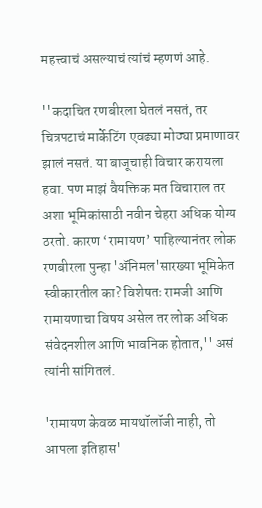महत्त्वाचं असल्याचं त्यांचं म्हणणं आहे.

''कदाचित रणबीरला घेतलं नसतं, तर चित्रपटाचं मार्केटिंग एवढ्या मोठ्या प्रमाणावर झालं नसतं. या बाजूचाही विचार करायला हवा. पण माझं वैयक्तिक मत विचाराल तर अशा भूमिकांसाठी नवीन चेहरा अधिक योग्य ठरतो. कारण ‘रामायण’ पाहिल्यानंतर लोक रणबीरला पुन्हा 'ॲनिमल'सारख्या भूमिकेत स्वीकारतील का? विशेषतः रामजी आणि रामायणाचा विषय असेल तर लोक अधिक संवेदनशील आणि भावनिक होतात,'' असं त्यांनी सांगितलं.

'रामायण केवळ मायथॉलॉजी नाही, तो आपला इतिहास'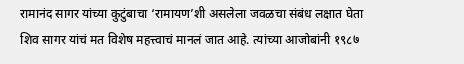रामानंद सागर यांच्या कुटुंबाचा ‘रामायण’शी असलेला जवळचा संबंध लक्षात घेता शिव सागर यांचं मत विशेष महत्त्वाचं मानलं जात आहे. त्यांच्या आजोबांनी १९८७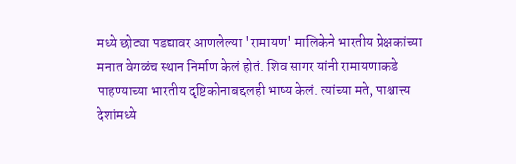मध्ये छोट्या पडद्यावर आणलेल्या 'रामायण' मालिकेने भारतीय प्रेक्षकांच्या मनात वेगळंच स्थान निर्माण केलं होतं. शिव सागर यांनी रामायणाकडे पाहण्याच्या भारतीय दृष्टिकोनाबद्दलही भाष्य केलं. त्यांच्या मते, पाश्चात्त्य देशांमध्ये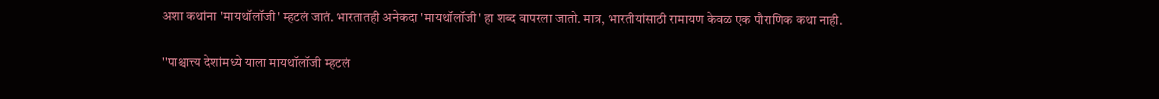अशा कथांना 'मायथॉलॉजी' म्हटलं जातं. भारतातही अनेकदा 'मायथॉलॉजी' हा शब्द वापरला जातो. मात्र, भारतीयांसाठी रामायण केवळ एक पौराणिक कथा नाही.

''पाश्चात्त्य देशांमध्ये याला मायथॉलॉजी म्हटलं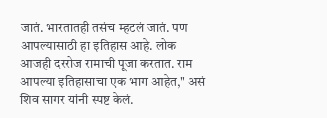जातं. भारतातही तसंच म्हटलं जातं. पण आपल्यासाठी हा इतिहास आहे. लोक आजही दररोज रामाची पूजा करतात. राम आपल्या इतिहासाचा एक भाग आहेत,'' असं शिव सागर यांनी स्पष्ट केलं.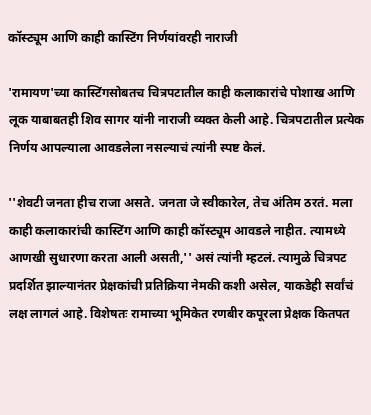कॉस्ट्यूम आणि काही कास्टिंग निर्णयांवरही नाराजी

'रामायण'च्या कास्टिंगसोबतच चित्रपटातील काही कलाकारांचे पोशाख आणि लूक याबाबतही शिव सागर यांनी नाराजी व्यक्त केली आहे. चित्रपटातील प्रत्येक निर्णय आपल्याला आवडलेला नसल्याचं त्यांनी स्पष्ट केलं.

''शेवटी जनता हीच राजा असते. जनता जे स्वीकारेल, तेच अंतिम ठरतं. मला काही कलाकारांची कास्टिंग आणि काही कॉस्ट्यूम आवडले नाहीत. त्यामध्ये आणखी सुधारणा करता आली असती,'' असं त्यांनी म्हटलं. त्यामुळे चित्रपट प्रदर्शित झाल्यानंतर प्रेक्षकांची प्रतिक्रिया नेमकी कशी असेल, याकडेही सर्वांचं लक्ष लागलं आहे. विशेषतः रामाच्या भूमिकेत रणबीर कपूरला प्रेक्षक कितपत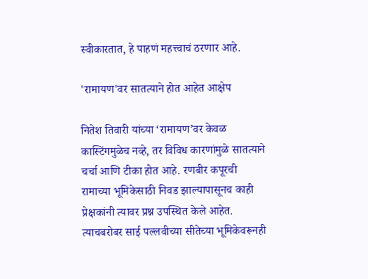स्वीकारतात, हे पाहणं महत्त्वाचं ठरणार आहे.

'रामायण'वर सातत्याने होत आहेत आक्षेप

नितेश तिवारी यांच्या ‘रामायण’वर केवळ कास्टिंगमुळेच नव्हे, तर विविध कारणांमुळे सातत्याने चर्चा आणि टीका होत आहे. रणबीर कपूरची रामाच्या भूमिकेसाठी निवड झाल्यापासूनच काही प्रेक्षकांनी त्यावर प्रश्न उपस्थित केले आहेत. त्याचबरोबर साई पल्लवीच्या सीतेच्या भूमिकेवरूनही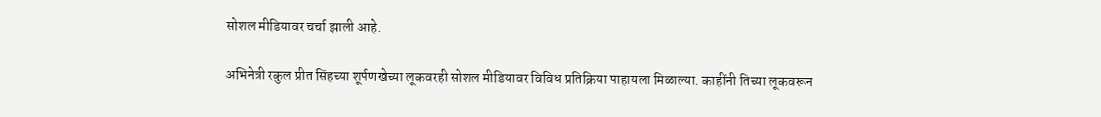सोशल मीडियावर चर्चा झाली आहे.

अभिनेत्री रकुल प्रीत सिंहच्या शूर्पणखेच्या लूकवरही सोशल मीडियावर विविध प्रतिक्रिया पाहायला मिळाल्या. काहींनी तिच्या लूकवरून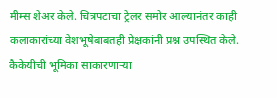मीम्स शेअर केले. चित्रपटाचा ट्रेलर समोर आल्यानंतर काही कलाकारांच्या वेशभूषेबाबतही प्रेक्षकांनी प्रश्न उपस्थित केले. कैकेयीची भूमिका साकारणाऱ्या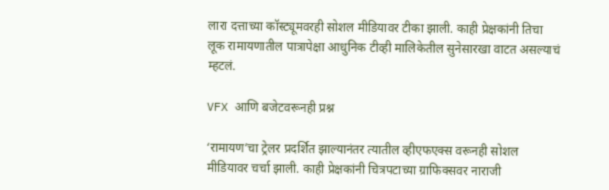लारा दत्ताच्या कॉस्ट्यूमवरही सोशल मीडियावर टीका झाली. काही प्रेक्षकांनी तिचा लूक रामायणातील पात्रापेक्षा आधुनिक टीव्ही मालिकेतील सुनेसारखा वाटत असल्याचं म्हटलं.

VFX आणि बजेटवरूनही प्रश्न

‘रामायण’चा ट्रेलर प्रदर्शित झाल्यानंतर त्यातील व्हीएफएक्स वरूनही सोशल मीडियावर चर्चा झाली. काही प्रेक्षकांनी चित्रपटाच्या ग्राफिक्सवर नाराजी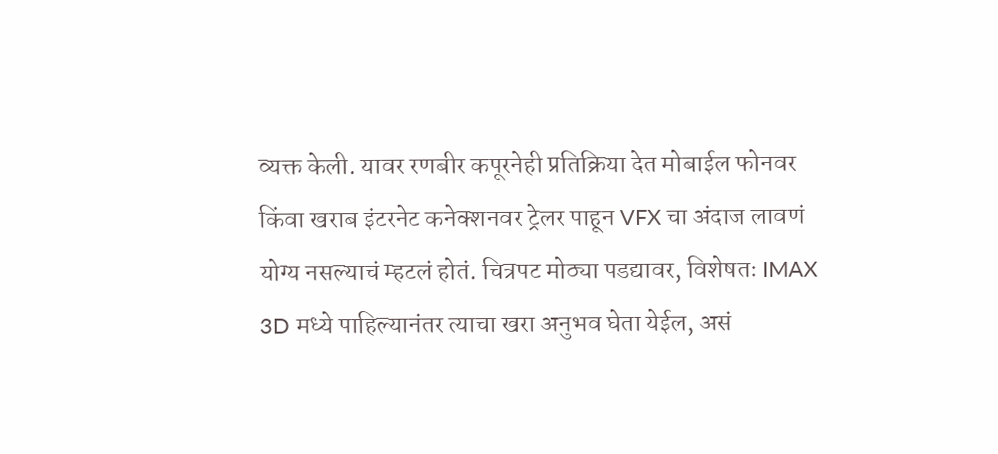व्यक्त केली. यावर रणबीर कपूरनेही प्रतिक्रिया देत मोबाईल फोनवर किंवा खराब इंटरनेट कनेक्शनवर ट्रेलर पाहून VFX चा अंदाज लावणं योग्य नसल्याचं म्हटलं होतं. चित्रपट मोठ्या पडद्यावर, विशेषतः IMAX 3D मध्ये पाहिल्यानंतर त्याचा खरा अनुभव घेता येईल, असं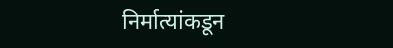निर्मात्यांकडून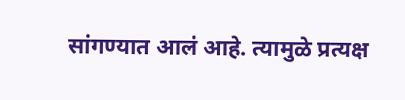सांगण्यात आलं आहे. त्यामुळे प्रत्यक्ष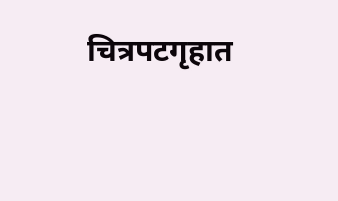चित्रपटगृहात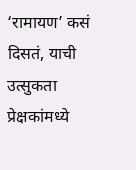‘रामायण’ कसं दिसतं, याची उत्सुकता प्रेक्षकांमध्ये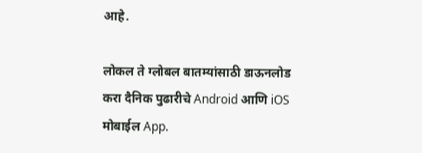आहे.

लोकल ते ग्लोबल बातम्यांसाठी डाऊनलोड करा दैनिक पुढारीचे Android आणि iOS मोबाईल App.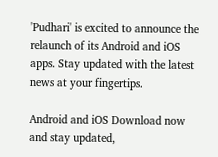'Pudhari' is excited to announce the relaunch of its Android and iOS apps. Stay updated with the latest news at your fingertips.

Android and iOS Download now and stay updated,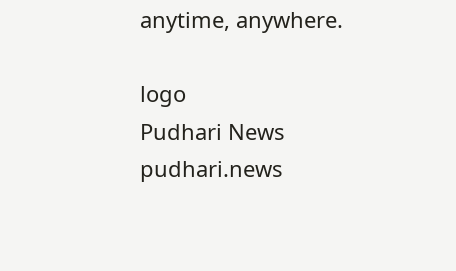anytime, anywhere.

logo
Pudhari News
pudhari.news